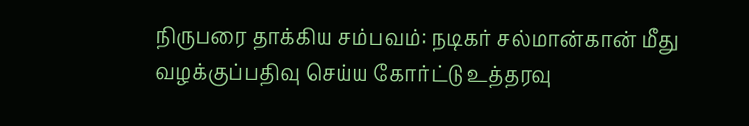நிருபரை தாக்கிய சம்பவம்: நடிகர் சல்மான்கான் மீது வழக்குப்பதிவு செய்ய கோர்ட்டு உத்தரவு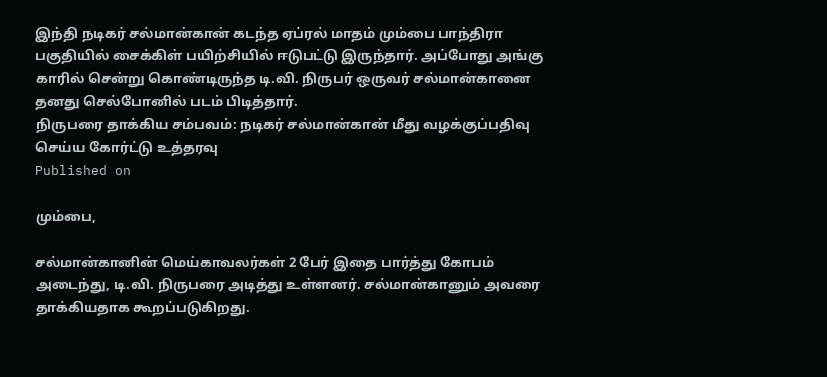இந்தி நடிகர் சல்மான்கான் கடந்த ஏப்ரல் மாதம் மும்பை பாந்திரா பகுதியில் சைக்கிள் பயிற்சியில் ஈடுபட்டு இருந்தார். அப்போது அங்கு காரில் சென்று கொண்டிருந்த டி.வி. நிருபர் ஒருவர் சல்மான்கானை தனது செல்போனில் படம் பிடித்தார்.
நிருபரை தாக்கிய சம்பவம்: நடிகர் சல்மான்கான் மீது வழக்குப்பதிவு செய்ய கோர்ட்டு உத்தரவு
Published on

மும்பை,

சல்மான்கானின் மெய்காவலர்கள் 2 பேர் இதை பார்த்து கோபம் அடைந்து, டி.வி. நிருபரை அடித்து உள்ளனர். சல்மான்கானும் அவரை தாக்கியதாக கூறப்படுகிறது.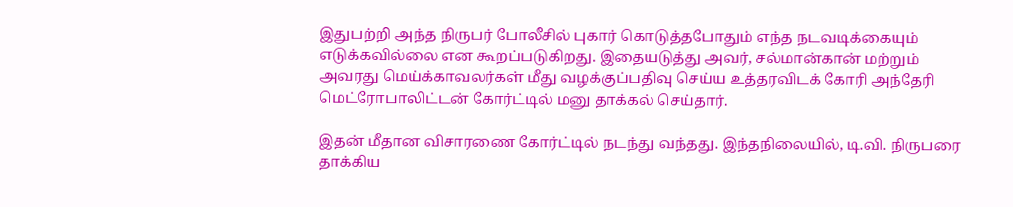இதுபற்றி அந்த நிருபர் போலீசில் புகார் கொடுத்தபோதும் எந்த நடவடிக்கையும் எடுக்கவில்லை என கூறப்படுகிறது. இதையடுத்து அவர், சல்மான்கான் மற்றும் அவரது மெய்க்காவலர்கள் மீது வழக்குப்பதிவு செய்ய உத்தரவிடக் கோரி அந்தேரி மெட்ரோபாலிட்டன் கோர்ட்டில் மனு தாக்கல் செய்தார்.

இதன் மீதான விசாரணை கோர்ட்டில் நடந்து வந்தது. இந்தநிலையில், டி.வி. நிருபரை தாக்கிய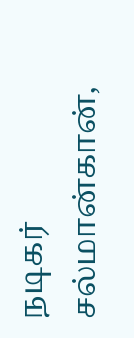நடிகர் சல்மான்கான்,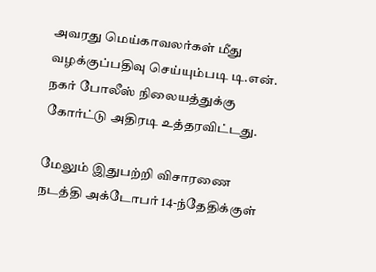அவரது மெய்காவலர்கள் மீது வழக்குப்பதிவு செய்யும்படி டி.என். நகர் போலீஸ் நிலையத்துக்கு கோர்ட்டு அதிரடி உத்தரவிட்டது.

மேலும் இதுபற்றி விசாரணை நடத்தி அக்டோபர் 14-ந்தேதிக்குள்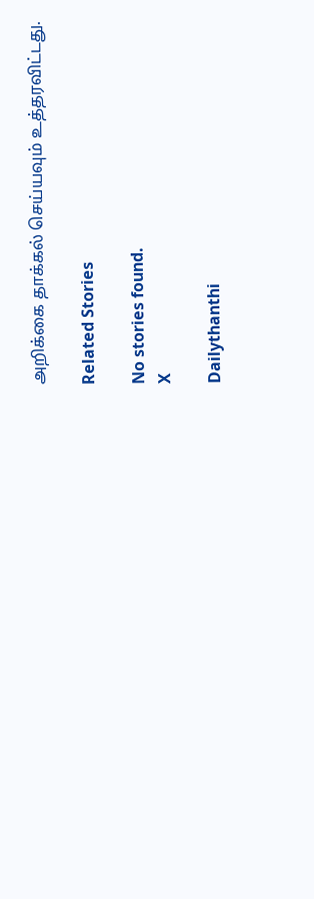அறிக்கை தாக்கல் செய்யவும் உத்தரவிட்டது.

Related Stories

No stories found.
X

Dailythanthi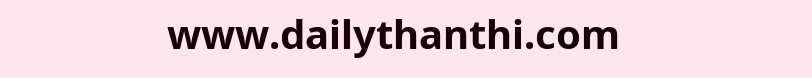www.dailythanthi.com